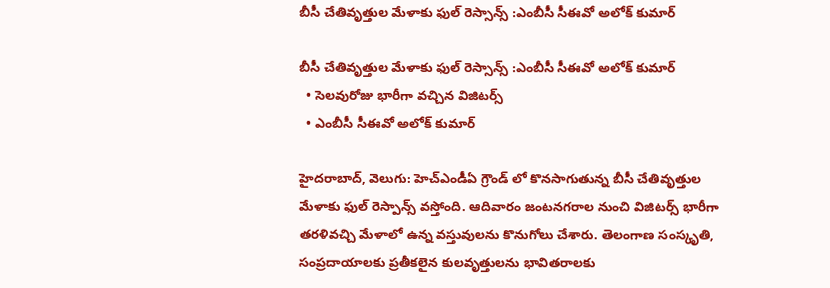బీసీ చేతివృత్తుల మేళాకు ఫుల్ రెస్సాన్స్ :ఎంబీసీ సీఈవో అలోక్ కుమార్

బీసీ చేతివృత్తుల మేళాకు ఫుల్ రెస్సాన్స్ :ఎంబీసీ సీఈవో అలోక్ కుమార్
  • సెలవురోజు భారీగా వచ్చిన విజిటర్స్
  • ఎంబీసీ సీఈవో అలోక్ కుమార్

హైదరాబాద్, వెలుగు: హెచ్ఎండీఏ గ్రౌండ్ లో కొనసాగుతున్న బీసీ చేతివృత్తుల మేళాకు ఫుల్ రెస్పాన్స్ వస్తోంది. ఆదివారం జంటనగరాల నుంచి విజిటర్స్ భారీగా తరళివచ్చి మేళాలో ఉన్న వస్తువులను కొనుగోలు చేశారు. తెలంగాణ సంస్కృతి, సంప్రదాయాలకు ప్రతీకలైన కులవృత్తులను భావితరాలకు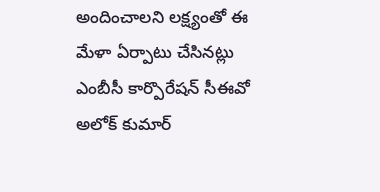అందించాలని లక్ష్యంతో ఈ మేళా ఏర్పాటు చేసినట్లు ఎంబీసీ కార్పొరేషన్ సీఈవో అలోక్ కుమార్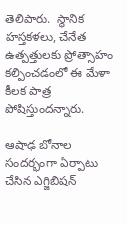తెలిపారు.  స్థానిక హస్తకళలు, చేనేత ఉత్పత్తులకు ప్రోత్సాహం కల్పించడంలో ఈ మేళా కీలక పాత్ర పోషిస్తుందన్నారు.

ఆషాఢ బోనాల సందర్భంగా ఏర్పాటు చేసిన ఎగ్జిబిషన్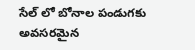సేల్ లో బోనాల పండుగకు అవసరమైన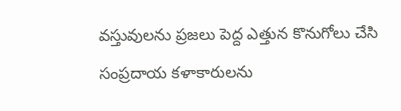వస్తువులను ప్రజలు పెద్ద ఎత్తున కొనుగోలు చేసి సంప్రదాయ కళాకారులను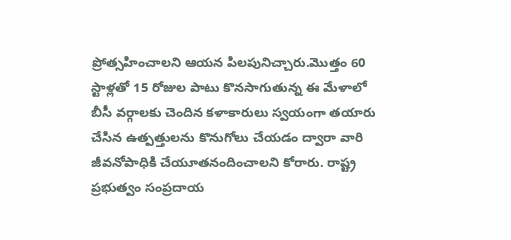ప్రోత్సహించాలని ఆయన పిలపునిచ్చారు.మొత్తం 60 స్టాళ్లతో 15 రోజుల పాటు కొనసాగుతున్న ఈ మేళాలో బీసీ వర్గాలకు చెందిన కళాకారులు స్వయంగా తయారు చేసిన ఉత్పత్తులను కొనుగోలు చేయడం ద్వారా వారి జీవనోపాధికి చేయూతనందించాలని కోరారు. రాష్ట్ర ప్రభుత్వం సంప్రదాయ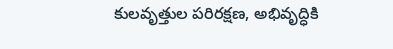కులవృత్తుల పరిరక్షణ, అభివృద్ధికి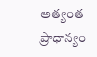అత్యంత ప్రాధాన్యం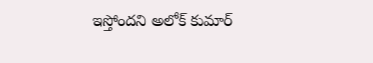ఇస్తోందని అలోక్ కుమార్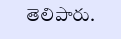తెలిపారు.